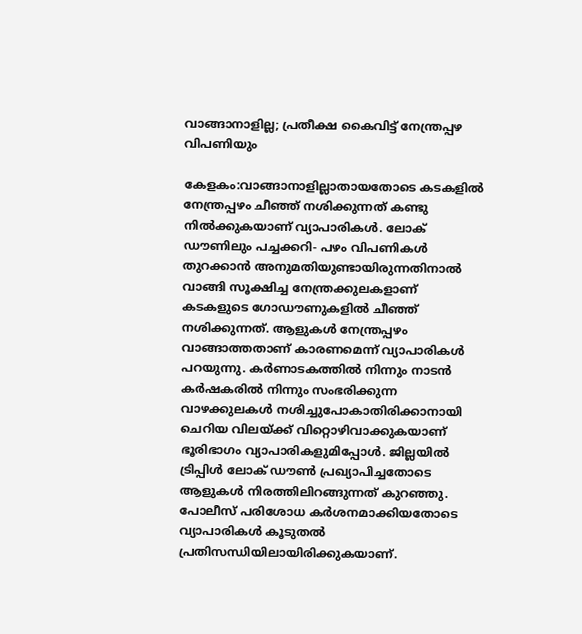വാങ്ങാനാളില്ല; പ്രതീക്ഷ കൈവിട്ട് നേന്ത്രപ്പഴ വിപണിയും

കേളകം:വാങ്ങാനാളില്ലാതായതോടെ കടകളിൽ നേന്ത്രപ്പഴം ചീഞ്ഞ് നശിക്കുന്നത് കണ്ടു നിൽക്കുകയാണ് വ്യാപാരികൾ. ലോക് ഡൗണിലും പച്ചക്കറി- പഴം വിപണികൾ തുറക്കാൻ അനുമതിയുണ്ടായിരുന്നതിനാൽ വാങ്ങി സൂക്ഷിച്ച നേന്ത്രക്കുലകളാണ് കടകളുടെ ഗോഡൗണുകളിൽ ചീഞ്ഞ് നശിക്കുന്നത്. ആളുകൾ നേന്ത്രപ്പഴം വാങ്ങാത്തതാണ് കാരണമെന്ന് വ്യാപാരികൾ പറയുന്നു. കർണാടകത്തിൽ നിന്നും നാടൻ കർഷകരിൽ നിന്നും സംഭരിക്കുന്ന വാഴക്കുലകൾ നശിച്ചുപോകാതിരിക്കാനായി ചെറിയ വിലയ്ക്ക് വിറ്റൊഴിവാക്കുകയാണ് ഭൂരിഭാഗം വ്യാപാരികളുമിപ്പോൾ. ജില്ലയിൽ ട്രിപ്പിൾ ലോക് ഡൗൺ പ്രഖ്യാപിച്ചതോടെ ആളുകൾ നിരത്തിലിറങ്ങുന്നത് കുറഞ്ഞു. പോലീസ് പരിശോധ കർശനമാക്കിയതോടെ വ്യാപാരികൾ കൂടുതൽ പ്രതിസന്ധിയിലായിരിക്കുകയാണ്.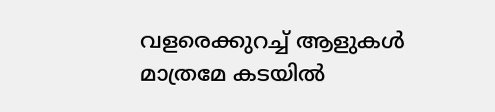വളരെക്കുറച്ച് ആളുകൾ മാത്രമേ കടയിൽ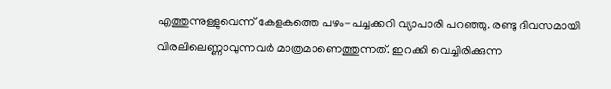എത്തുന്നുള്ളുവെന്ന് കേളകത്തെ പഴം-പച്ചക്കറി വ്യാപാരി പറഞ്ഞു. രണ്ടു ദിവസമായി വിരലിലെണ്ണാവുന്നവർ മാത്രമാണെത്തുന്നത്. ഇറക്കി വെച്ചിരിക്കുന്ന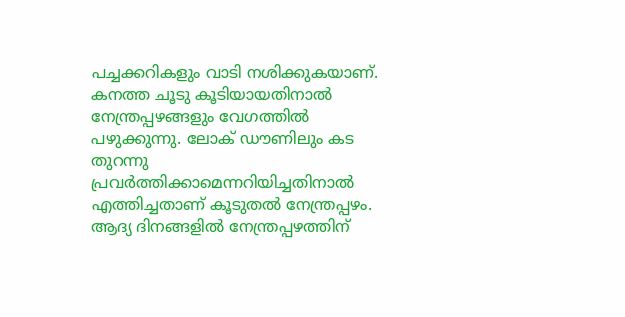പച്ചക്കറികളും വാടി നശിക്കുകയാണ്. കനത്ത ചൂടു കൂടിയായതിനാൽ നേന്ത്രപ്പഴങ്ങളും വേഗത്തിൽ പഴുക്കുന്നു. ലോക് ഡൗണിലും കട തുറന്നു പ്രവർത്തിക്കാമെന്നറിയിച്ചതിനാൽ എത്തിച്ചതാണ് കൂടുതൽ നേന്ത്രപ്പഴം. ആദ്യ ദിനങ്ങളിൽ നേന്ത്രപ്പഴത്തിന്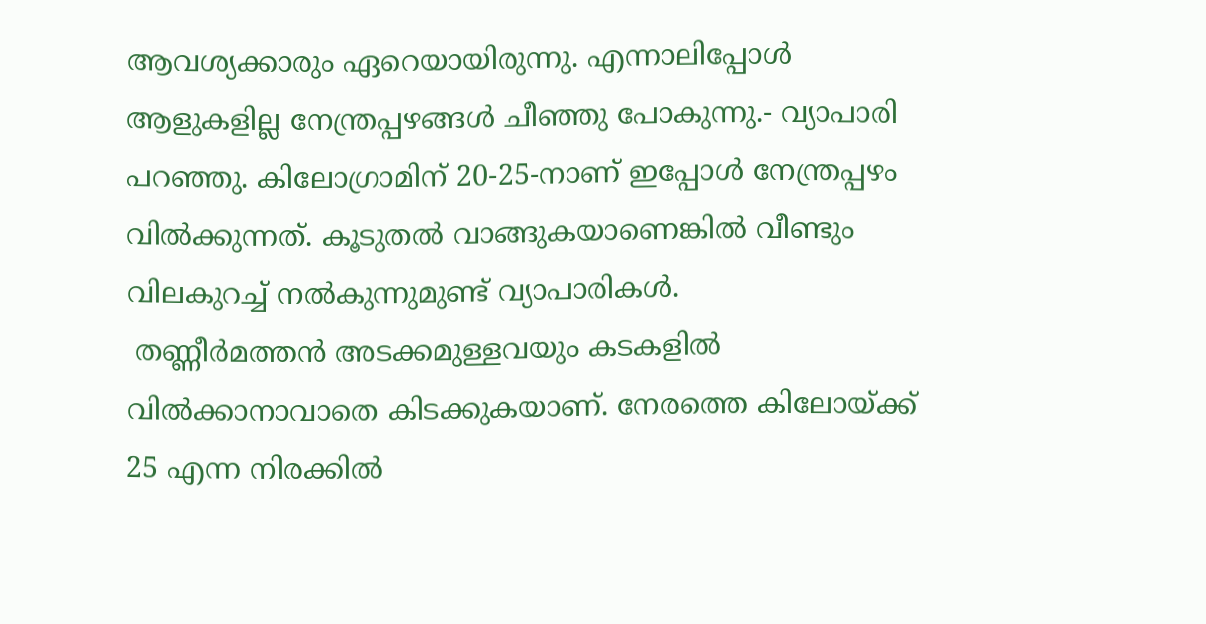ആവശ്യക്കാരും ഏറെയായിരുന്നു. എന്നാലിപ്പോൾ ആളുകളില്ല നേന്ത്രപ്പഴങ്ങൾ ചീഞ്ഞു പോകുന്നു.- വ്യാപാരി പറഞ്ഞു. കിലോഗ്രാമിന് 20-25-നാണ് ഇപ്പോൾ നേന്ത്രപ്പഴം വിൽക്കുന്നത്. കൂടുതൽ വാങ്ങുകയാണെങ്കിൽ വീണ്ടും വിലകുറച്ച് നൽകുന്നുമുണ്ട് വ്യാപാരികൾ.
 തണ്ണീർമത്തൻ അടക്കമുള്ളവയും കടകളിൽ വിൽക്കാനാവാതെ കിടക്കുകയാണ്. നേരത്തെ കിലോയ്ക്ക് 25 എന്ന നിരക്കിൽ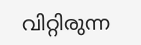വിറ്റിരുന്ന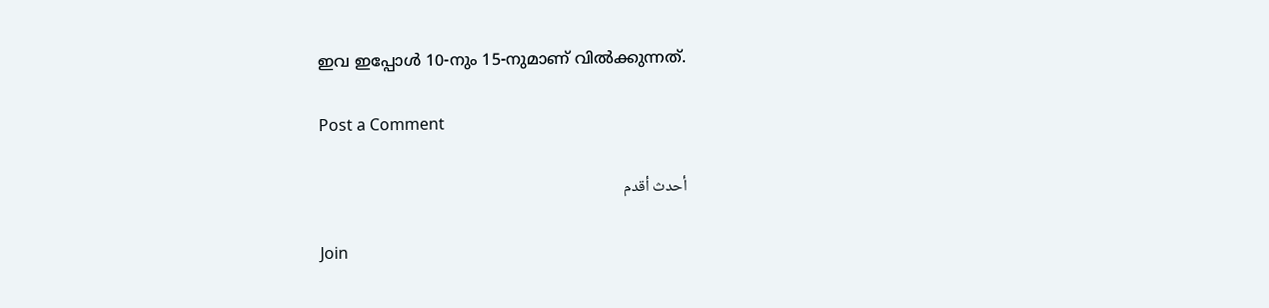ഇവ ഇപ്പോൾ 10-നും 15-നുമാണ് വിൽക്കുന്നത്.

Post a Comment

أحدث أقدم

Join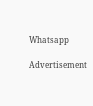Whatsapp

Advertisement